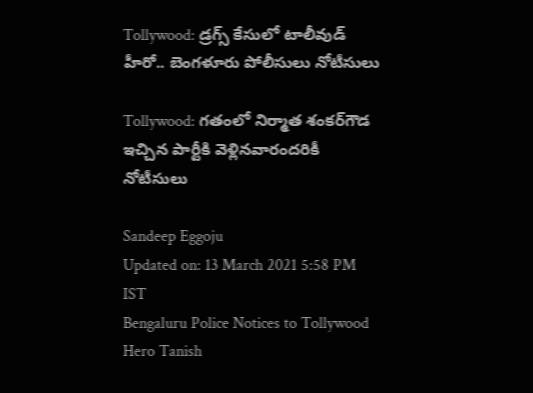Tollywood: డ్రగ్స్‌ కేసులో టాలీవుడ్ హీరో.. బెంగళూరు పోలీసులు నోటీసులు

Tollywood: గతంలో నిర్మాత శంకర్‌గౌడ ఇచ్చిన పార్టీకి వెళ్లినవారందరికీ నోటీసులు

Sandeep Eggoju
Updated on: 13 March 2021 5:58 PM IST
Bengaluru Police Notices to Tollywood Hero Tanish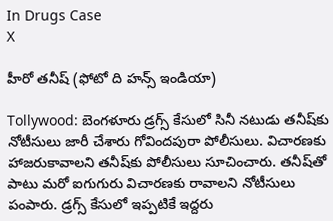In Drugs Case
X

హీరో తనీష్ (ఫోటో ది హన్స్ ఇండియా)

Tollywood: బెంగళూరు డ్రగ్స్‌ కేసులో సినీ నటుడు తనీష్‌కు నోటీసులు జారీ చేశారు గోవిందపురా పోలీసులు. విచారణకు హాజరుకావాలని తనీష్‌కు పోలీసులు సూచించారు. తనీష్‌తో పాటు మరో ఐగుగురు విచారణకు రావాలని నోటీసులు పంపారు. డ్రగ్స్‌ కేసులో ఇప్పటికే ఇద్దరు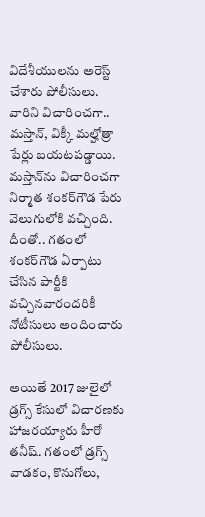విదేశీయులను అరెస్ట్‌ చేశారు పోలీసులు. వారిని విచారించగా.. మస్తాన్‌, విక్కీ మల్హోత్రా పేర్లు బయటపడ్డాయి. మస్తాన్‌ను విచారించగా నిర్మాత శంకర్‌గౌడ పేరు వెలుగులోకి వచ్చింది. దీంతో.. గతంలో శంకర్‌గౌడ ఏర్పాటు చేసిన పార్టీకి వచ్చినవారందరికీ నోటీసులు అందించారు పోలీసులు.

అయితే 2017 జులైలో డ్రగ్స్‌ కేసులో విచారణకు హాజరయ్యారు హీరో తనీష్‌. గతంలో డ్రగ్స్‌ వాడకం, కొనుగోలు,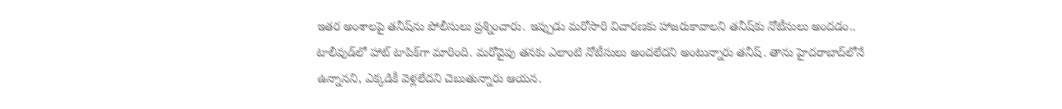ఇతర అంశాలపై తనీష్‌ను పోలీసులు ప్రశ్నించారు. ఇప్పుడు మరోసారి విచారణకు హాజరుకావాలని తనీష్‌కు నోటీసులు అందడం.. టాలీవుడ్‌లో హాట్‌ టాపిక్‌గా మారింది. మరోవైపు తనకు ఎలాంటి నోటీసులు అందలేదని అంటున్నారు తనీష్‌. తాను హైదరాబాద్‌లోనే ఉన్నానని, ఎక్కడికీ వెళ్లలేదని చెబుతున్నారు ఆయన.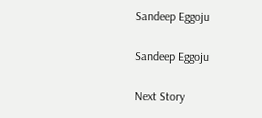Sandeep Eggoju

Sandeep Eggoju

Next Story